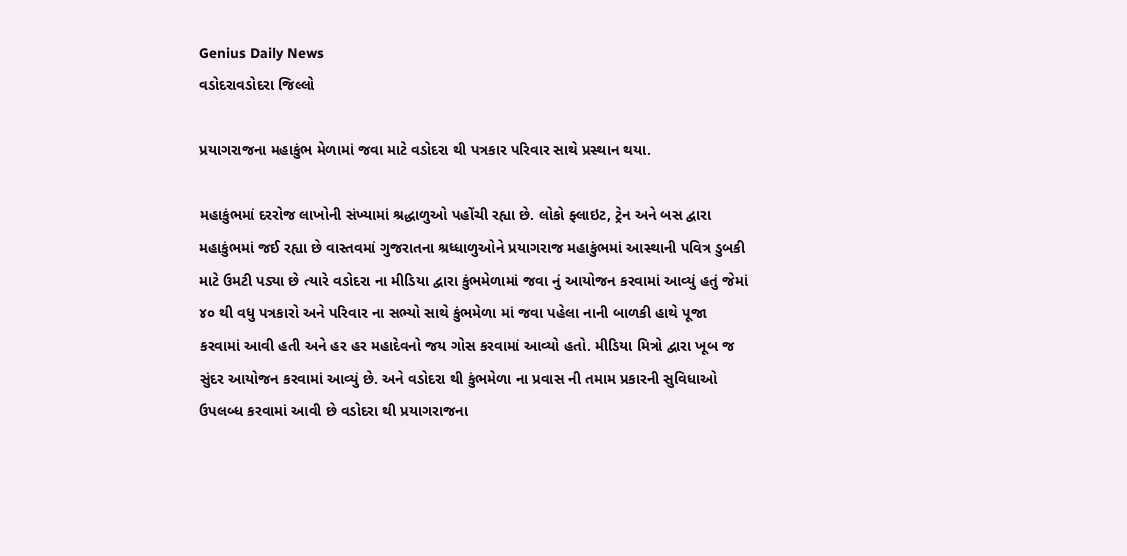Genius Daily News
વડોદરાવડોદરા જિલ્લો

પ્રયાગરાજના મહાકુંભ મેળામાં જવા માટે વડોદરા થી પત્રકાર પરિવાર સાથે પ્રસ્થાન થયા.

મહાકુંભમાં દરરોજ લાખોની સંખ્યામાં શ્રદ્ધાળુઓ પહોંચી રહ્યા છે. લોકો ફ્લાઇટ, ટ્રેન અને બસ દ્વારા મહાકુંભમાં જઈ રહ્યા છે વાસ્તવમાં ગુજરાતના શ્રધ્ધાળુઓને પ્રયાગરાજ મહાકુંભમાં આસ્થાની પવિત્ર ડુબકી માટે ઉમટી પડ્યા છે ત્યારે વડોદરા ના મીડિયા દ્વારા કુંભમેળામાં જવા નું આયોજન કરવામાં આવ્યું હતું જેમાં ૪૦ થી વધુ પત્રકારો અને પરિવાર ના સભ્યો સાથે કુંભમેળા માં જવા પહેલા નાની બાળકી હાથે પૂજા કરવામાં આવી હતી અને હર હર મહાદેવનો જય ગોસ કરવામાં આવ્યો હતો. મીડિયા મિત્રો દ્વારા ખૂબ જ સુંદર આયોજન કરવામાં આવ્યું છે. અને વડોદરા થી કુંભમેળા ના પ્રવાસ ની તમામ પ્રકારની સુવિધાઓ ઉપલબ્ધ કરવામાં આવી છે વડોદરા થી પ્રયાગરાજના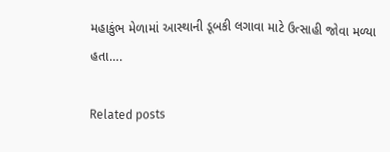મહાકુંભ મેળામાં આસ્થાની ડૂબકી લગાવા માટે ઉત્સાહી જોવા મળ્યા હતા….

Related posts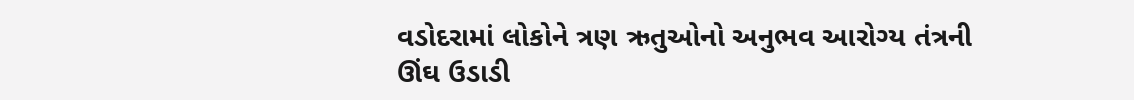વડોદરામાં લોકોને ત્રણ ઋતુઓનો અનુભવ આરોગ્ય તંત્રની ઊંઘ ઉડાડી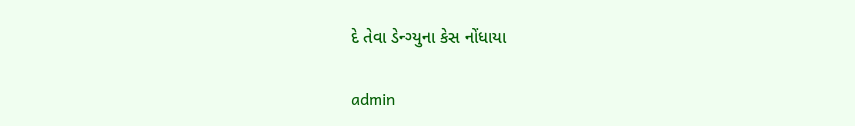દે તેવા ડેન્ગ્યુના કેસ નોંધાયા

admin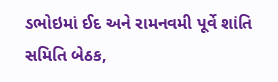ડભોઇમાં ઈદ અને રામનવમી પૂર્વે શાંતિ સમિતિ બેઠક,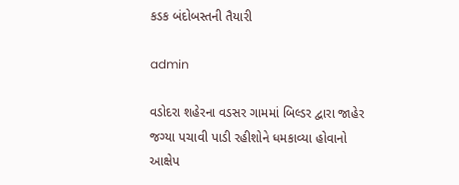કડક બંદોબસ્તની તૈયારી

admin

વડોદરા શહેરના વડસર ગામમાં બિલ્ડર દ્વારા જાહેર જગ્યા પચાવી પાડી રહીશોને ધમકાવ્યા હોવાનો આક્ષેપ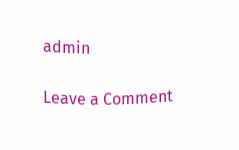admin

Leave a Comment